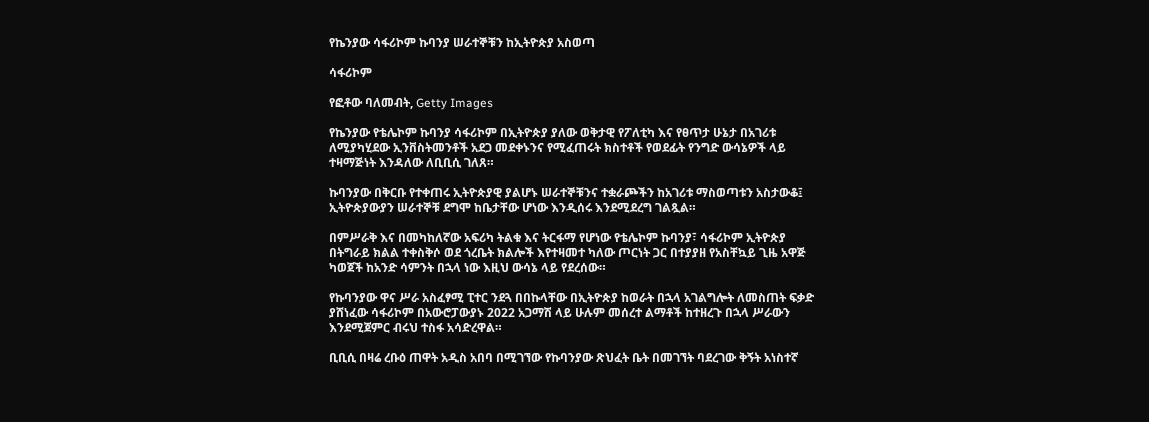የኬንያው ሳፋሪኮም ኩባንያ ሠራተኞቹን ከኢትዮጵያ አስወጣ

ሳፋሪኮም

የፎቶው ባለመብት, Getty Images

የኬንያው የቴሌኮም ኩባንያ ሳፋሪኮም በኢትዮጵያ ያለው ወቅታዊ የፖለቲካ እና የፀጥታ ሁኔታ በአገሪቱ ለሚያካሂደው ኢንቨስትመንቶች አደጋ መደቀኑንና የሚፈጠሩት ክስተቶች የወደፊት የንግድ ውሳኔዎች ላይ ተዛማጅነት እንዳለው ለቢቢሲ ገለጸ።

ኩባንያው በቅርቡ የተቀጠሩ ኢትዮጵያዊ ያልሆኑ ሠራተኞቹንና ተቋራጮችን ከአገሪቱ ማስወጣቱን አስታውቆ፤ ኢትዮጵያውያን ሠራተኞቹ ደግሞ ከቤታቸው ሆነው እንዲሰሩ እንደሚደረግ ገልጿል።

በምሥራቅ እና በመካከለኛው አፍሪካ ትልቁ እና ትርፋማ የሆነው የቴሌኮም ኩባንያ፣ ሳፋሪኮም ኢትዮጵያ በትግራይ ክልል ተቀስቅሶ ወደ ጎረቤት ክልሎች እየተዛመተ ካለው ጦርነት ጋር በተያያዘ የአስቸኳይ ጊዜ አዋጅ ካወጀች ከአንድ ሳምንት በኋላ ነው እዚህ ውሳኔ ላይ የደረሰው።

የኩባንያው ዋና ሥራ አስፈፃሚ ፒተር ንደጓ በበኩላቸው በኢትዮጵያ ከወራት በኋላ አገልግሎት ለመስጠት ፍቃድ ያሸነፈው ሳፋሪኮም በአውሮፓውያኑ 2022 አጋማሽ ላይ ሁሉም መሰረተ ልማቶች ከተዘረጉ በኋላ ሥራውን እንደሚጀምር ብሩህ ተስፋ አሳድረዋል።

ቢቢሲ በዛሬ ረቡዕ ጠዋት አዲስ አበባ በሚገኘው የኩባንያው ጽህፈት ቤት በመገኘት ባደረገው ቅኝት አነስተኛ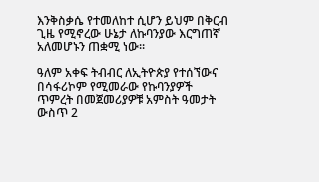እንቅስቃሴ የተመለከተ ሲሆን ይህም በቅርብ ጊዜ የሚኖረው ሁኔታ ለኩባንያው እርግጠኛ አለመሆኑን ጠቋሚ ነው።

ዓለም አቀፍ ትብብር ለኢትዮጵያ የተሰኘውና በሳፋሪኮም የሚመራው የኩባንያዎች ጥምረት በመጀመሪያዎቹ አምስት ዓመታት ውስጥ 2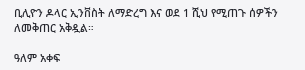ቢሊዮን ዶላር ኢንቨስት ለማድረግ እና ወደ 1 ሺህ የሚጠጉ ሰዎችን ለመቅጠር አቅዷል።

ዓለም አቀፍ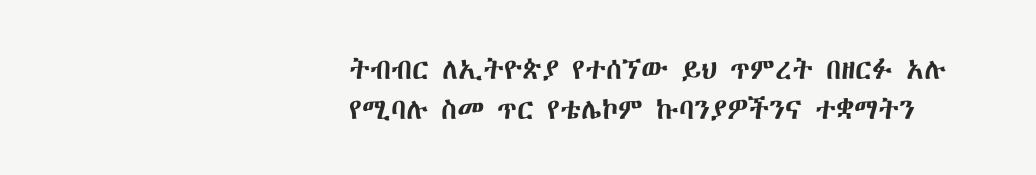ትብብር ለኢትዮጵያ የተሰኘው ይህ ጥምረት በዘርፉ አሉ የሚባሉ ስመ ጥር የቴሌኮም ኩባንያዎችንና ተቋማትን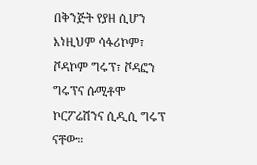በቅንጅት የያዘ ሲሆን እነዚህም ሳፋሪኮም፣ ቮዳኮም ግሩፕ፣ ቮዳፎን ግሩፕና ሱሚቶሞ ኮርፖሬሽንና ሲዲሲ ግሩፕ ናቸው።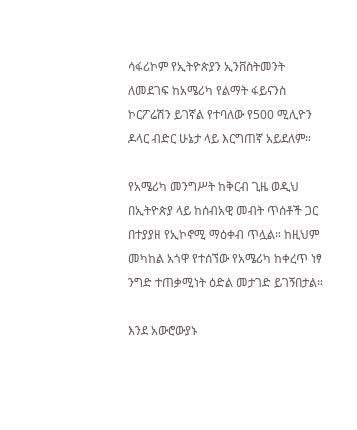ሳፋሪኮም የኢትዮጵያን ኢንቨስትመንት ለመደገፍ ከአሜሪካ የልማት ፋይናንስ ኮርፖሬሽን ይገኛል የተባለው የ500 ሚሊዮን ዶላር ብድር ሁኔታ ላይ እርግጠኛ አይደለም።

የአሜሪካ መንግሥት ከቅርብ ጊዜ ወዲህ በኢትዮጵያ ላይ ከሰብአዊ መብት ጥሰቶች ጋር በተያያዘ የኢኮኖሚ ማዕቀብ ጥሏል። ከዚህም መካከል አጎዋ የተሰኘው የአሜሪካ ከቀረጥ ነፃ ንግድ ተጠቃሚነት ዕድል መታገድ ይገኝበታል።

እንደ አውሮውያኑ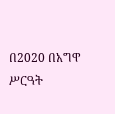በ2020 በአግዋ ሥርዓት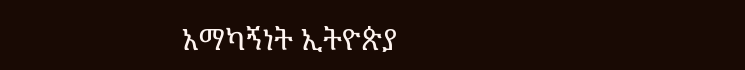አማካኝነት ኢትዮጵያ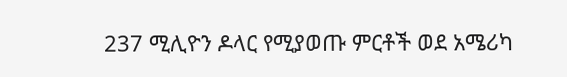237 ሚሊዮን ዶላር የሚያወጡ ምርቶች ወደ አሜሪካ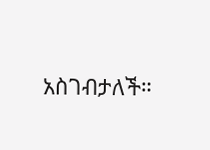አስገብታለች።